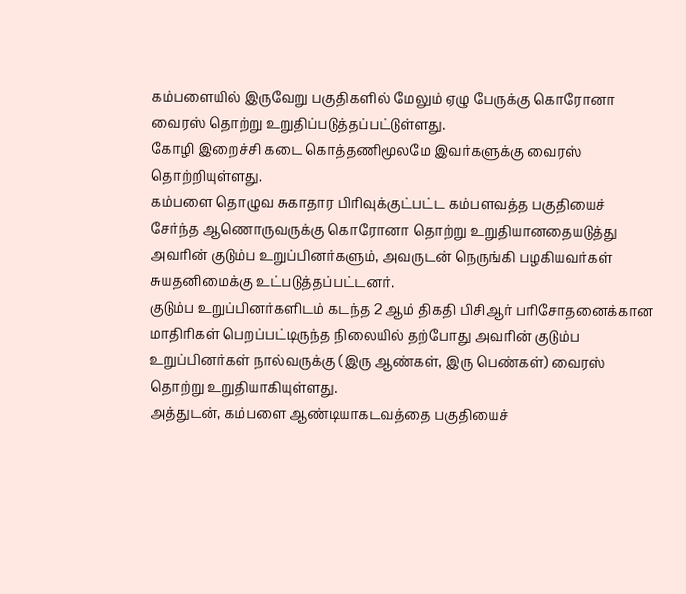கம்பளையில் இருவேறு பகுதிகளில் மேலும் ஏழு பேருக்கு கொரோனா வைரஸ் தொற்று உறுதிப்படுத்தப்பட்டுள்ளது.
கோழி இறைச்சி கடை கொத்தணிமூலமே இவர்களுக்கு வைரஸ் தொற்றியுள்ளது.
கம்பளை தொழுவ சுகாதார பிரிவுக்குட்பட்ட கம்பளவத்த பகுதியைச் சேர்ந்த ஆணொருவருக்கு கொரோனா தொற்று உறுதியானதையடுத்து அவரின் குடும்ப உறுப்பினர்களும், அவருடன் நெருங்கி பழகியவர்கள் சுயதனிமைக்கு உட்படுத்தப்பட்டனர்.
குடும்ப உறுப்பினர்களிடம் கடந்த 2 ஆம் திகதி பிசிஆர் பரிசோதனைக்கான மாதிரிகள் பெறப்பட்டிருந்த நிலையில் தற்போது அவரின் குடும்ப உறுப்பினர்கள் நால்வருக்கு (இரு ஆண்கள், இரு பெண்கள்) வைரஸ் தொற்று உறுதியாகியுள்ளது.
அத்துடன், கம்பளை ஆண்டியாகடவத்தை பகுதியைச்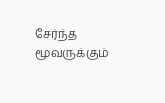சேர்ந்த மூவருக்கும்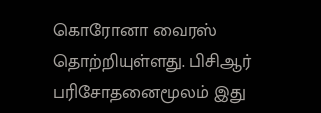கொரோனா வைரஸ் தொற்றியுள்ளது. பிசிஆர் பரிசோதனைமூலம் இது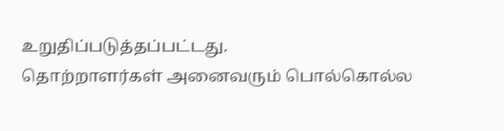உறுதிப்படுத்தப்பட்டது.
தொற்றாளர்கள் அனைவரும் பொல்கொல்ல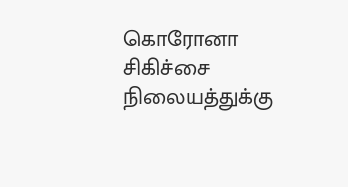கொரோனா சிகிச்சை நிலையத்துக்கு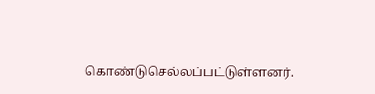கொண்டுசெல்லப்பட்டுள்ளனர்.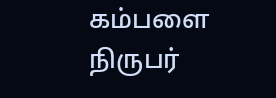கம்பளை நிருபர்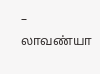– லாவண்யா